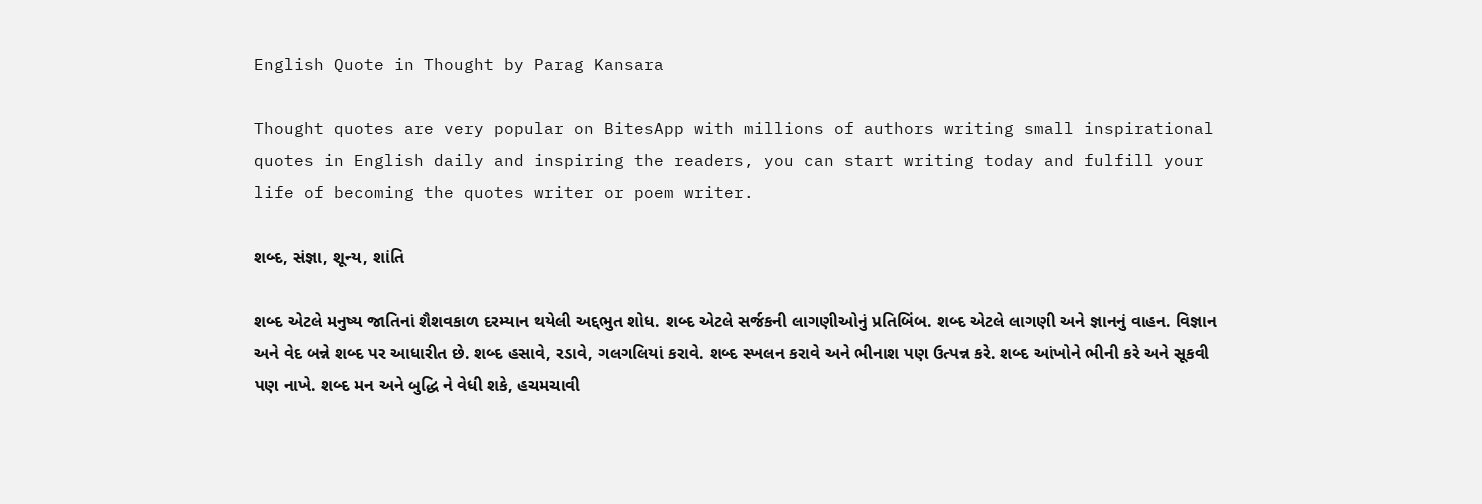English Quote in Thought by Parag Kansara

Thought quotes are very popular on BitesApp with millions of authors writing small inspirational quotes in English daily and inspiring the readers, you can start writing today and fulfill your life of becoming the quotes writer or poem writer.

શબ્દ, સંજ્ઞા, શૂન્ય, શાંતિ

શબ્દ એટલે મનુષ્ય જાતિનાં શૈશવકાળ દરમ્યાન થયેલી અદ્દભુત શોધ. શબ્દ એટલે સર્જકની લાગણીઓનું પ્રતિબિંબ. શબ્દ એટલે લાગણી અને જ્ઞાનનું વાહન. વિજ્ઞાન અને વેદ બન્ને શબ્દ પર આધારીત છે. શબ્દ હસાવે, રડાવે, ગલગલિયાં કરાવે. શબ્દ સ્ખલન કરાવે અને ભીનાશ પણ ઉત્પન્ન કરે. શબ્દ આંખોને ભીની કરે અને સૂકવી પણ નાખે. શબ્દ મન અને બુદ્ધિ ને વેધી શકે, હચમચાવી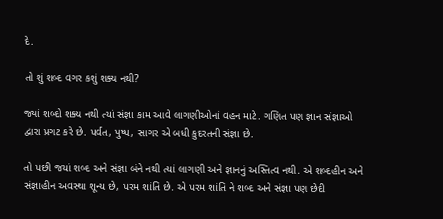દે.

તો શું શબ્દ વગર કશું શક્ય નથી?

જ્યાં શબ્દો શક્ય નથી ત્યાં સંજ્ઞા કામ આવે લાગણીઓનાં વહન માટે. ગણિત પણ જ્ઞાન સંજ્ઞાઓ દ્વારા પ્રગટ કરે છે. પર્વત, પુષ્પ, સાગર એ બધી કુદરતની સંજ્ઞા છે.

તો પછી જયાં શબ્દ અને સંજ્ઞા બંને નથી ત્યાં લાગણી અને જ્ઞાનનું અસ્તિત્વ નથી. એ શબ્દહીન અને સંજ્ઞાહીન અવસ્થા શૂન્ય છે, પરમ શાંતિ છે. એ પરમ શાંતિ ને શબ્દ અને સંજ્ઞા પણ છેદી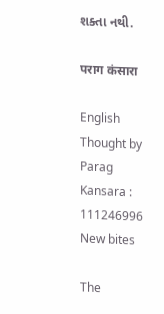શક્તા નથી.

पराग कंसारा

English Thought by Parag Kansara : 111246996
New bites

The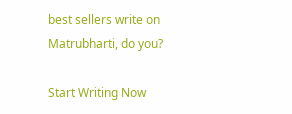best sellers write on Matrubharti, do you?

Start Writing Now